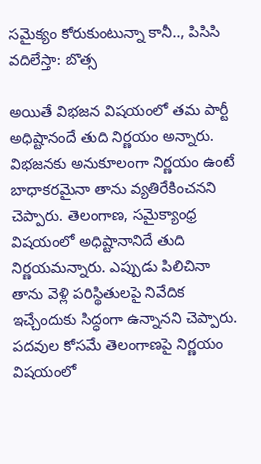సమైక్యం కోరుకుంటున్నా కానీ.., పిసిసి వదిలేస్తా: బొత్స

అయితే విభజన విషయంలో తమ పార్టీ అధిష్టానందే తుది నిర్ణయం అన్నారు. విభజనకు అనుకూలంగా నిర్ణయం ఉంటే బాధాకరమైనా తాను వ్యతిరేకించనని చెప్పారు. తెలంగాణ, సమైక్యాంధ్ర విషయంలో అధిష్టానానిదే తుది నిర్ణయమన్నారు. ఎప్పుడు పిలిచినా తాను వెళ్లి పరిస్థితులపై నివేదిక ఇచ్చేందుకు సిద్ధంగా ఉన్నానని చెప్పారు.
పదవుల కోసమే తెలంగాణపై నిర్ణయం విషయంలో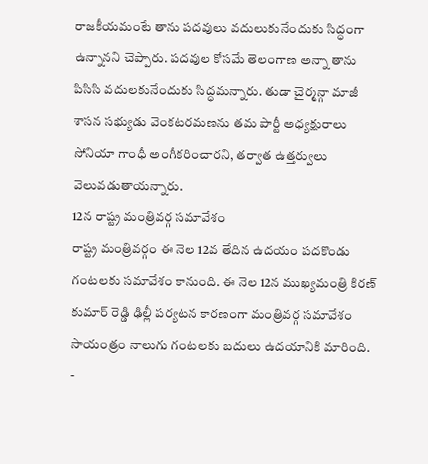రాజకీయమంటే తాను పదవులు వదులుకునేందుకు సిద్ధంగా ఉన్నానని చెప్పారు. పదవుల కోసమే తెలంగాణ అన్నా తాను పిసిసి వదులకునేందుకు సిద్ధమన్నారు. తుడా చైర్మన్గా మాజీ శాసన సభ్యుడు వెంకటరమణను తమ పార్టీ అధ్యక్షురాలు సోనియా గాంధీ అంగీకరించారని, తర్వాత ఉత్తర్వులు వెలువడుతాయన్నారు.
12న రాష్ట్ర మంత్రివర్గ సమావేశం
రాష్ట్ర మంత్రివర్గం ఈ నెల 12వ తేదిన ఉదయం పదకొండు గంటలకు సమావేశం కానుంది. ఈ నెల 12న ముఖ్యమంత్రి కిరణ్ కుమార్ రెడ్డి ఢిల్లీ పర్యటన కారణంగా మంత్రివర్గ సమావేశం సాయంత్రం నాలుగు గంటలకు బదులు ఉదయానికి మారింది.
-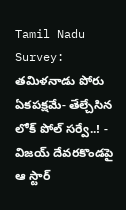Tamil Nadu Survey: తమిళనాడు పోరు ఏకపక్షమే- తేల్చేసిన లోక్ పోల్ సర్వే..! -
విజయ్ దేవరకొండపై ఆ స్టార్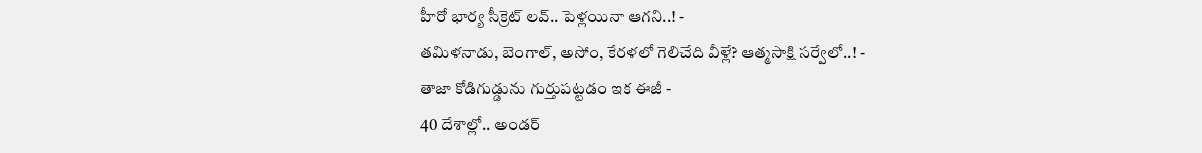హీరో భార్య సీక్రెట్ లవ్.. పెళ్లయినా ఆగని..! -
తమిళనాడు, బెంగాల్, అసోం, కేరళలో గెలిచేది వీళ్లే? ఆత్మసాక్షి సర్వేలో..! -
తాజా కోడిగుడ్డును గుర్తుపట్టడం ఇక ఈజీ -
40 దేశాల్లో.. అండర్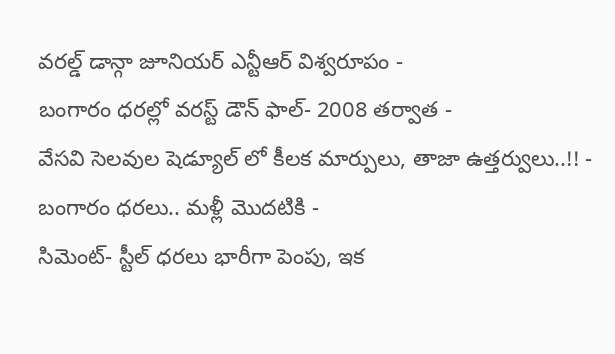వరల్డ్ డాన్గా జూనియర్ ఎన్టీఆర్ విశ్వరూపం -
బంగారం ధరల్లో వరస్ట్ డౌన్ ఫాల్- 2008 తర్వాత -
వేసవి సెలవుల షెడ్యూల్ లో కీలక మార్పులు, తాజా ఉత్తర్వులు..!! -
బంగారం ధరలు.. మళ్లీ మొదటికి -
సిమెంట్- స్టీల్ ధరలు భారీగా పెంపు, ఇక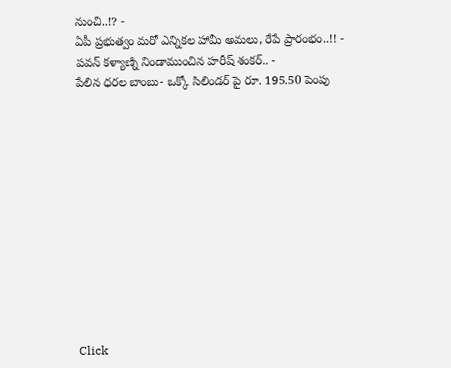నుంచి..!? -
ఏపీ ప్రభుత్వం మరో ఎన్నికల హామీ అమలు, రేపే ప్రారంభం..!! -
పవన్ కళ్యాణ్ని నిండాముంచిన హరీష్ శంకర్.. -
పేలిన ధరల బాంబు- ఒక్కో సిలిండర్ పై రూ. 195.50 పెంపు












Click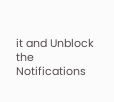it and Unblock the Notifications